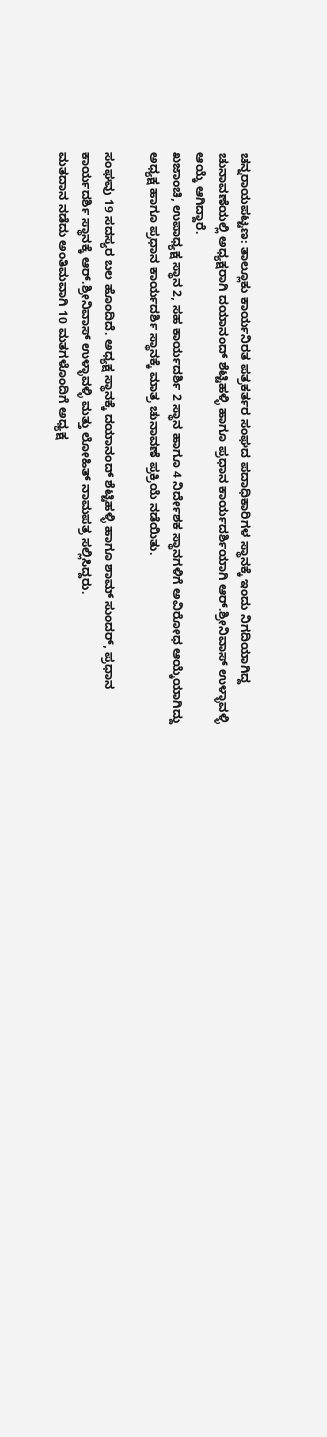ಚನ್ನರಾಯಪಟ್ಟಣ: ತಾಲ್ಲೂಕು ಕಾರ್ಯನಿರತ ಪತ್ರಕರ್ತರ ಸಂಘದ ಪದಾಧಿಕಾರಿಗಳ ಸ್ಥಾನಕ್ಕೆ ಇಂದು ನಿಗದಿಯಾಗಿದ್ದ ಚುನಾವಣೆಯಲ್ಲಿ ಅಧ್ಯಕ್ಷರಾಗಿ ದಯಾನಂದ್ ಶೆಟ್ಟಿಹಳ್ಳಿ ಹಾಗೂ ಪ್ರಧಾನ ಕಾರ್ಯದರ್ಶಿಯಾಗಿ ಆರ್.ಶ್ರೀನಿವಾಸ್ ಉಳ್ಳಾವಳ್ಳಿ ಆಯ್ಕೆ ಆಗಿದ್ದಾರೆ.
ಖಜಾಂಚಿ, ಉಪಾಧ್ಯಕ್ಷ ಸ್ಥಾನ 2, ಸಹ ಕಾರ್ಯದರ್ಶಿ 2 ಸ್ಥಾನ ಹಾಗೂ 4 ನಿರ್ದೇಶಕ ಸ್ಥಾನಗಳಿಗೆ ಅವಿರೋಧ ಆಯ್ಕೆಯಾಗಿದ್ದು ಅಧ್ಯಕ್ಷ ಹಾಗೂ ಪ್ರಧಾನ ಕಾರ್ಯದರ್ಶಿ ಸ್ಥಾನಕ್ಕೆ ಮಾತ್ರ ಚುನಾವಣೆ ಪ್ರಕ್ರಿಯೆ ನಡೆಯಿತು.

ಸಂಘವು 19 ಸದಸ್ಯರ ಬಲ ಹೊಂದಿದೆ. ಅಧ್ಯಕ್ಷ ಸ್ಥಾನಕ್ಕೆ ದಯಾನಂದ್ ಶೆಟ್ಟಿಹಳ್ಳಿ ಹಾಗೂ ಶಾಮ್ ಸುಂದರ್, ಪ್ರಧಾನ ಕಾರ್ಯದರ್ಶಿ ಸ್ಥಾನಕ್ಕೆ ಆರ್.ಶ್ರೀನಿವಾಸ್ ಉಳ್ಳಾವಳ್ಳಿ ಮತ್ತು ಲೋಹಿತ್ ನಾಮಪತ್ರ ಸಲ್ಲಿಸಿದ್ದರು.
ಮತದಾನ ನಡೆದು ಅಂತಿಮವಾಗಿ 10 ಮತಗಳೊಂದಿಗೆ ಅಧ್ಯಕ್ಷ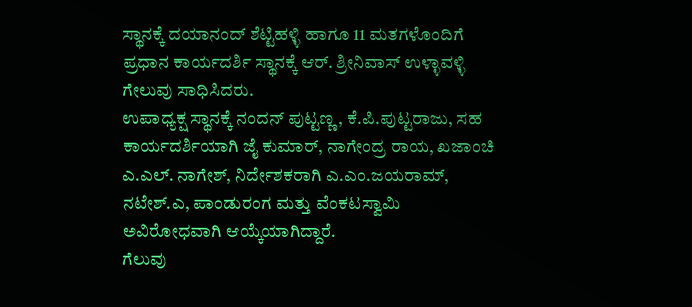ಸ್ಥಾನಕ್ಕೆ ದಯಾನಂದ್ ಶೆಟ್ಟಿಹಳ್ಳಿ ಹಾಗೂ 11 ಮತಗಳೊಂದಿಗೆ ಪ್ರಧಾನ ಕಾರ್ಯದರ್ಶಿ ಸ್ಥಾನಕ್ಕೆ ಆರ್. ಶ್ರೀನಿವಾಸ್ ಉಳ್ಳಾವಳ್ಳಿ ಗೇಲುವು ಸಾಧಿಸಿದರು.
ಉಪಾಧ್ಯಕ್ಷ ಸ್ಥಾನಕ್ಕೆ ನಂದನ್ ಪುಟ್ಟಣ್ಣ, ಕೆ.ಪಿ.ಪುಟ್ಟರಾಜು, ಸಹ ಕಾರ್ಯದರ್ಶಿಯಾಗಿ ಜೈ ಕುಮಾರ್, ನಾಗೇಂದ್ರ ರಾಯ, ಖಜಾಂಚಿ ಎ.ಎಲ್. ನಾಗೇಶ್, ನಿರ್ದೇಶಕರಾಗಿ ಎ.ಎಂ.ಜಯರಾಮ್, ನಟೇಶ್.ಎ, ಪಾಂಡುರಂಗ ಮತ್ತು ವೆಂಕಟಸ್ವಾಮಿ ಅವಿರೋಧವಾಗಿ ಆಯ್ಕೆಯಾಗಿದ್ದಾರೆ.
ಗೆಲುವು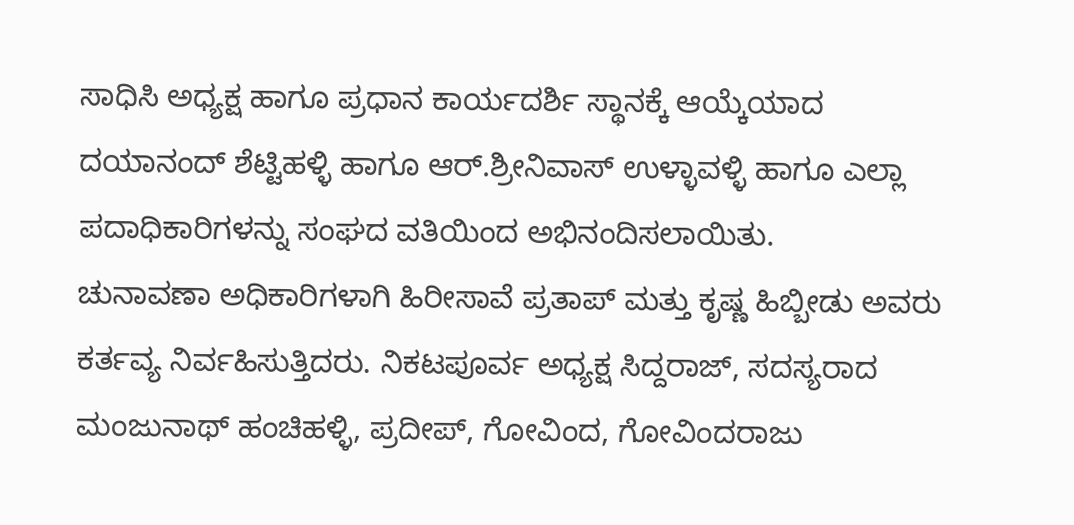ಸಾಧಿಸಿ ಅಧ್ಯಕ್ಷ ಹಾಗೂ ಪ್ರಧಾನ ಕಾರ್ಯದರ್ಶಿ ಸ್ಥಾನಕ್ಕೆ ಆಯ್ಕೆಯಾದ ದಯಾನಂದ್ ಶೆಟ್ಟಿಹಳ್ಳಿ ಹಾಗೂ ಆರ್.ಶ್ರೀನಿವಾಸ್ ಉಳ್ಳಾವಳ್ಳಿ ಹಾಗೂ ಎಲ್ಲಾ ಪದಾಧಿಕಾರಿಗಳನ್ನು ಸಂಘದ ವತಿಯಿಂದ ಅಭಿನಂದಿಸಲಾಯಿತು.
ಚುನಾವಣಾ ಅಧಿಕಾರಿಗಳಾಗಿ ಹಿರೀಸಾವೆ ಪ್ರತಾಪ್ ಮತ್ತು ಕೃಷ್ಣ ಹಿಬ್ಬೀಡು ಅವರು ಕರ್ತವ್ಯ ನಿರ್ವಹಿಸುತ್ತಿದರು. ನಿಕಟಪೂರ್ವ ಅಧ್ಯಕ್ಷ ಸಿದ್ದರಾಜ್, ಸದಸ್ಯರಾದ ಮಂಜುನಾಥ್ ಹಂಚಿಹಳ್ಳಿ, ಪ್ರದೀಪ್, ಗೋವಿಂದ, ಗೋವಿಂದರಾಜು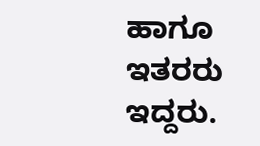ಹಾಗೂ ಇತರರು ಇದ್ದರು.